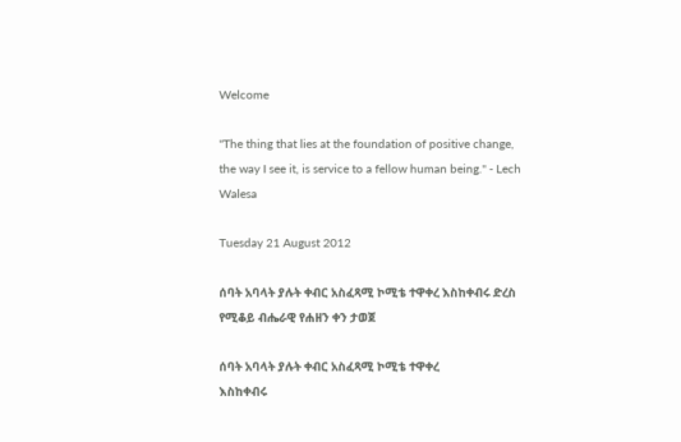Welcome

"The thing that lies at the foundation of positive change, the way I see it, is service to a fellow human being." - Lech Walesa

Tuesday 21 August 2012

ሰባት አባላት ያሉት ቀብር አስፈጻሚ ኮሚቴ ተዋቀረ እስከቀብሩ ድረስ የሚቆይ ብሔራዊ የሐዘን ቀን ታወጀ

ሰባት አባላት ያሉት ቀብር አስፈጻሚ ኮሚቴ ተዋቀረ
እስከቀብሩ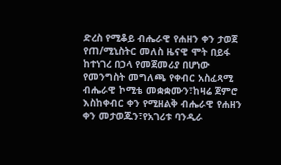ድረስ የሚቆይ ብሔራዊ የሐዘን ቀን ታወጀ
የጠ/ሚኒስትር መለስ ዜናዊ ሞት በይፋ ከተነገረ በኃላ የመጀመሪያ በሆነው የመንግስት መግለጫ የቀብር አስፈጻሚ ብሔራዊ ኮሚቴ መቋቋሙን፣ከዛሬ ጀምሮ እስከቀብር ቀን የሚዘልቅ ብሔራዊ የሐዘን ቀን መታወጁን፣የአገሪቱ ባንዲራ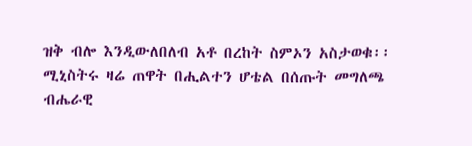ዝቅ ብሎ እንዲውለበለብ አቶ በረከት ስምኦን አስታወቁ፡፡
ሚኒስትሩ ዛሬ ጠዋት በሒልተን ሆቴል በሰጡት መግለጫ ብሔራዊ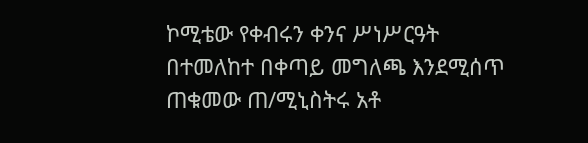ኮሚቴው የቀብሩን ቀንና ሥነሥርዓት በተመለከተ በቀጣይ መግለጫ እንደሚሰጥ ጠቁመው ጠ/ሚኒስትሩ አቶ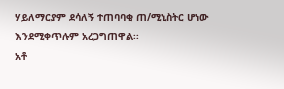ሃይለማርያም ደሳለኝ ተጠባባቂ ጠ/ሚኒስትር ሆነው እንደሚቀጥሉም አረጋግጠዋል፡፡
አቶ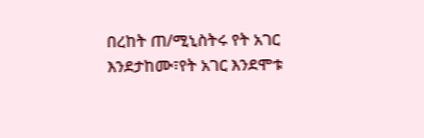በረከት ጠ/ሚኒስትሩ የት አገር እንደታከሙ፣የት አገር እንደሞቱ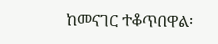ከመናገር ተቆጥበዋል፡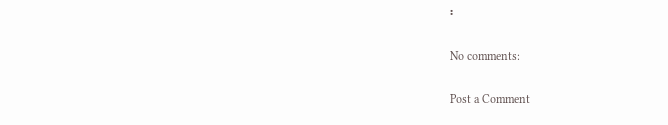፡

No comments:

Post a Comment